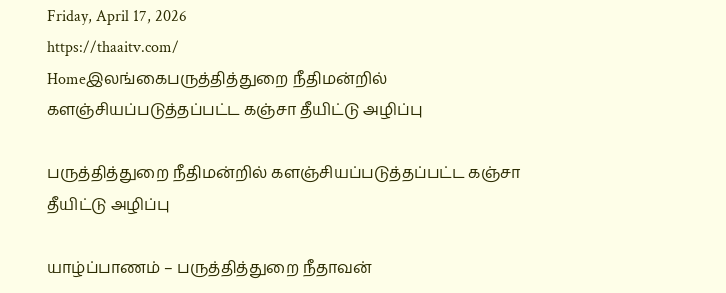Friday, April 17, 2026
https://thaaitv.com/
Homeஇலங்கைபருத்தித்துறை நீதிமன்றில் களஞ்சியப்படுத்தப்பட்ட கஞ்சா தீயிட்டு அழிப்பு

பருத்தித்துறை நீதிமன்றில் களஞ்சியப்படுத்தப்பட்ட கஞ்சா தீயிட்டு அழிப்பு

யாழ்ப்பாணம் – பருத்தித்துறை நீதாவன்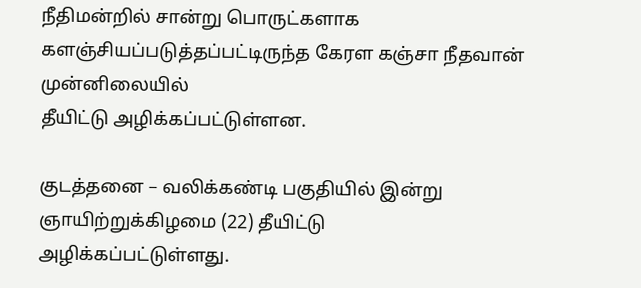நீதிமன்றில் சான்று பொருட்களாக
களஞ்சியப்படுத்தப்பட்டிருந்த கேரள கஞ்சா நீதவான் முன்னிலையில்
தீயிட்டு அழிக்கப்பட்டுள்ளன.

குடத்தனை – வலிக்கண்டி பகுதியில் இன்று ஞாயிற்றுக்கிழமை (22) தீயிட்டு
அழிக்கப்பட்டுள்ளது.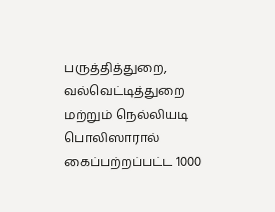பருத்தித்துறை,  வல்வெட்டித்துறை மற்றும் நெல்லியடி பொலிஸாரால் கைப்பற்றப்பட்ட 1000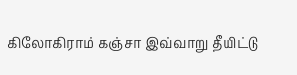கிலோகிராம் கஞ்சா இவ்வாறு தீயிட்டு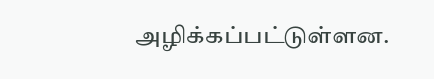அழிக்கப்பட்டுள்ளன.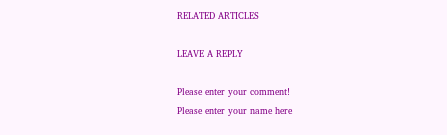RELATED ARTICLES

LEAVE A REPLY

Please enter your comment!
Please enter your name here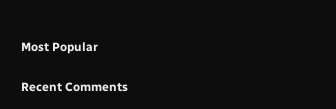Most Popular

Recent Comments